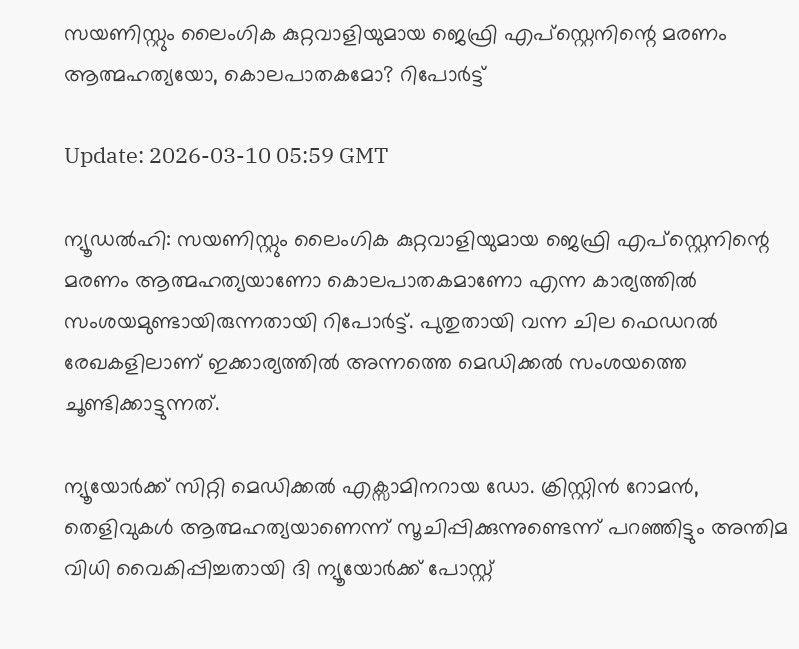സയണിസ്റ്റും ലൈംഗിക കുറ്റവാളിയുമായ ജെഫ്രി എപ്‌സ്റ്റെനിന്റെ മരണം ആത്മഹത്യയോ, കൊലപാതകമോ? റിപോര്‍ട്ട്

Update: 2026-03-10 05:59 GMT

ന്യൂഡല്‍ഹി: സയണിസ്റ്റും ലൈംഗിക കുറ്റവാളിയുമായ ജെഫ്രി എപ്‌സ്റ്റെനിന്റെ മരണം ആത്മഹത്യയാണോ കൊലപാതകമാണോ എന്ന കാര്യത്തില്‍ സംശയമുണ്ടായിരുന്നതായി റിപോര്‍ട്ട്. പുതുതായി വന്ന ചില ഫെഡറല്‍ രേഖകളിലാണ് ഇക്കാര്യത്തില്‍ അന്നത്തെ മെഡിക്കല്‍ സംശയത്തെ ചൂണ്ടിക്കാട്ടുന്നത്.

ന്യൂയോര്‍ക്ക് സിറ്റി മെഡിക്കല്‍ എക്സാമിനറായ ഡോ. ക്രിസ്റ്റിന്‍ റോമന്‍, തെളിവുകള്‍ ആത്മഹത്യയാണെന്ന് സൂചിപ്പിക്കുന്നുണ്ടെന്ന് പറഞ്ഞിട്ടും അന്തിമ വിധി വൈകിപ്പിച്ചതായി ദി ന്യൂയോര്‍ക്ക് പോസ്റ്റ്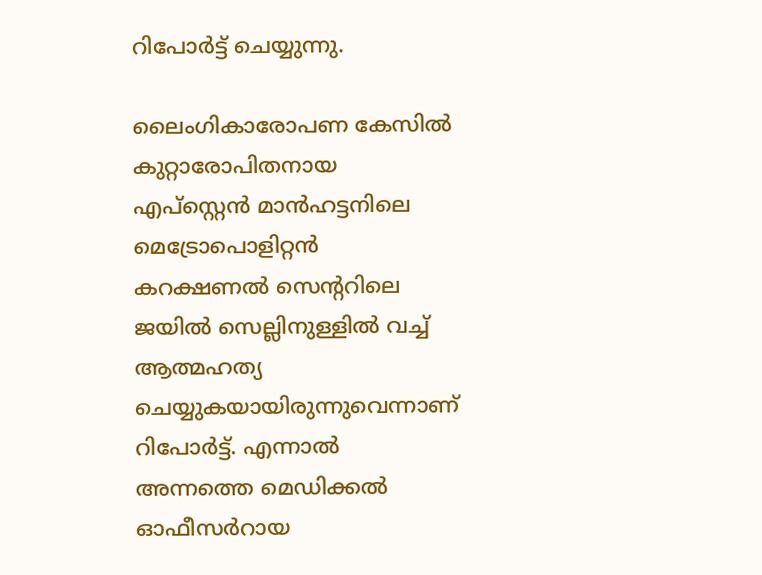റിപോര്‍ട്ട് ചെയ്യുന്നു.

ലൈംഗികാരോപണ കേസില്‍ കുറ്റാരോപിതനായ എപ്‌സ്റ്റെന്‍ മാന്‍ഹട്ടനിലെ മെട്രോപൊളിറ്റന്‍ കറക്ഷണല്‍ സെന്ററിലെ ജയില്‍ സെല്ലിനുള്ളില്‍ വച്ച് ആത്മഹത്യ ചെയ്യുകയായിരുന്നുവെന്നാണ് റിപോര്‍ട്ട്. എന്നാല്‍ അന്നത്തെ മെഡിക്കല്‍ ഓഫീസര്‍റായ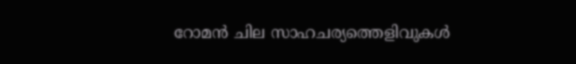റോമന്‍ ചില സാഹചര്യത്തെളിവുകള്‍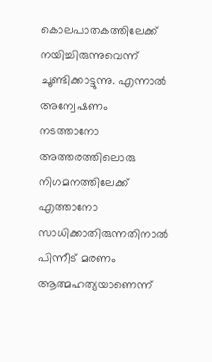കൊലപാതകത്തിലേക്ക് നയിച്ചിരുന്നുവെന്ന് ചൂണ്ടിക്കാട്ടുന്നു. എന്നാല്‍ അന്വേഷണം നടത്താനോ അത്തരത്തിലൊരു നിഗമനത്തിലേക്ക് എത്താനോ സാധിക്കാതിരുന്നതിനാല്‍ പിന്നീട് മരണം ആത്മഹത്യയാണെന്ന്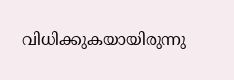വിധിക്കുകയായിരുന്നു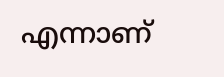എന്നാണ്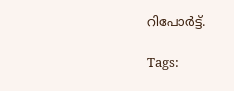റിപോര്‍ട്ട്.

Tags: